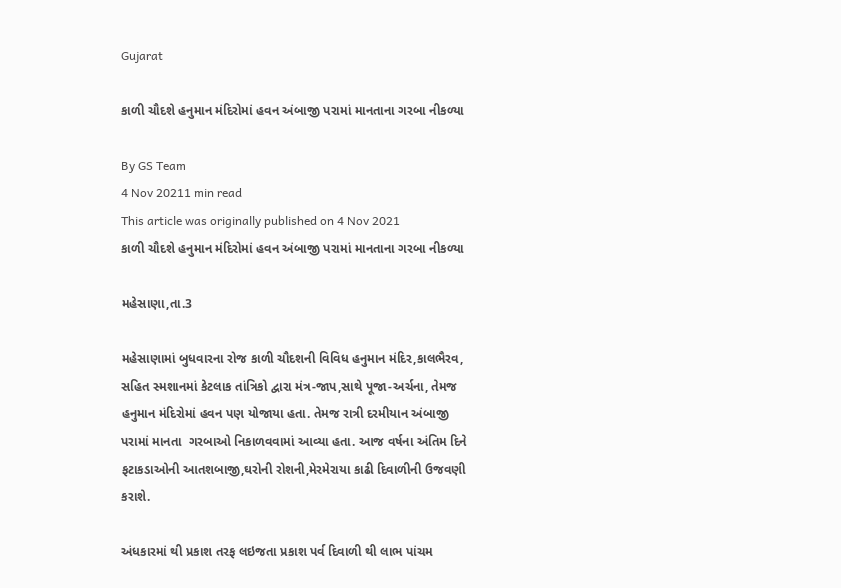Gujarat

કાળી ચૌદશે હનુમાન મંદિરોમાં હવન અંબાજી પરામાં માનતાના ગરબા નીકળ્યા

By GS Team
4 Nov 20211 min read
This article was originally published on 4 Nov 2021
કાળી ચૌદશે હનુમાન મંદિરોમાં હવન અંબાજી પરામાં માનતાના ગરબા નીકળ્યા

મહેસાણા,તા.3

મહેસાણામાં બુધવારના રોજ કાળી ચૌદશની વિવિધ હનુમાન મંદિર,કાલભૈરવ, સહિત સ્મશાનમાં કેટલાક તાંત્રિકો દ્વારા મંત્ર-જાપ,સાથે પૂજા-અર્ચના, તેમજ હનુમાન મંદિરોમાં હવન પણ યોજાયા હતા. તેમજ રાત્રી દરમીયાન અંબાજી પરામાં માનતા  ગરબાઓ નિકાળવવામાં આવ્યા હતા. આજ વર્ષના અંતિમ દિને ફટાકડાઓની આતશબાજી,ઘરોની રોશની,મેરમેરાયા કાઢી દિવાળીની ઉજવણી કરાશે.

અંધકારમાં થી પ્રકાશ તરફ લઇજતા પ્રકાશ પર્વ દિવાળી થી લાભ પાંચમ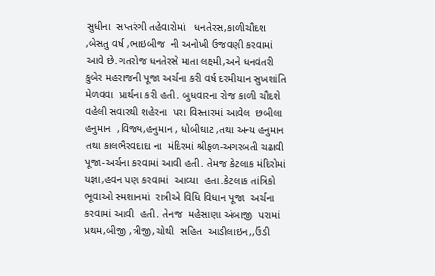સુધીના  સપ્તરંગી તહેવારોમાં   ધનતેરસ,કાળીચૌદશ ,બેસતુ વર્ષ ,ભાઇબીજ  ની અનોખી ઉજવણી કરવામાં આવે છે.ગતરોજ ધનતેરસે માતા લક્ષ્મી,અને ધનવંતરી કુબેર મહરાજની પૂજા અર્ચના કરી વર્ષ દરમીયાન સુખશાંતિ મેળવવા  પ્રાર્થના કરી હતી. બુધવારના રોજ કાળી ચૌદશે વહેલી સવારથી શહેરના  પરા વિસ્તારમાં આવેલ  છબીલા હનુમાન  ,વિજ્ય,હનુમાન , ધોબીઘાટ ,તથા અન્ય હનુમાન તથા કાલભૈરવદાદા ના  મંદિરમાં શ્રીફળ-અગરબતી ચઢાવી પૂજા-અર્ચના કરવામાં આવી હતી. તેમજ કેટલાક મંદિરોમાં યજ્ઞા,હવન પણ કરવામાં  આવ્યા  હતા.કેટલાક તાંત્રિકો ભૂવાઓ સ્મશાનમાં  રાત્રીએ વિધિ વિધાન પૂજા  અર્ચના કરવામાં આવી  હતી. તેનજ  મહેસાણા અંબાજી  પરામાં  પ્રથમ,બીજી ,ત્રીજી,ચોથી  સહિત  આડીલાઇન,,ઉંડી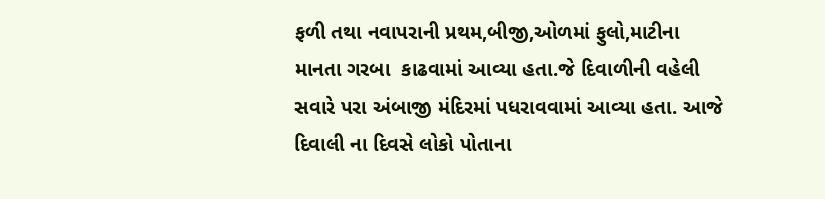ફળી તથા નવાપરાની પ્રથમ,બીજી,ઓળમાં ફુલો,માટીના માનતા ગરબા  કાઢવામાં આવ્યા હતા.જે દિવાળીની વહેલી સવારે પરા અંબાજી મંદિરમાં પધરાવવામાં આવ્યા હતા. આજે દિવાલી ના દિવસે લોકો પોતાના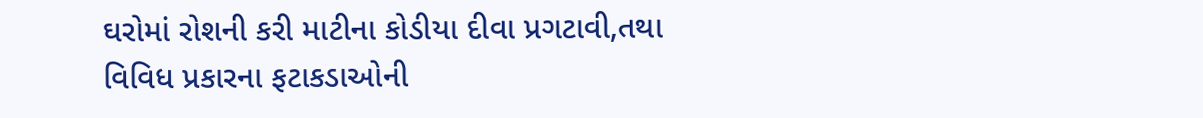ઘરોમાં રોશની કરી માટીના કોડીયા દીવા પ્રગટાવી,તથા વિવિધ પ્રકારના ફટાકડાઓની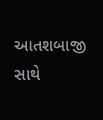આતશબાજી સાથે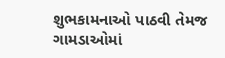શુભકામનાઓ પાઠવી તેમજ ગામડાઓમાં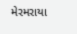મેરમરાયા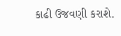કાઢી ઉજવણી કરાશે.